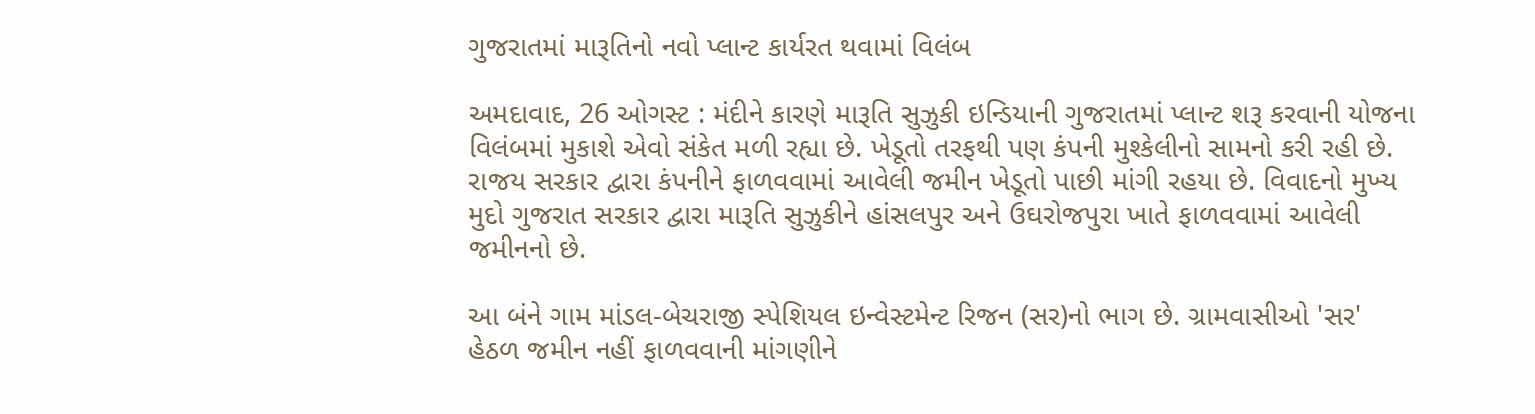ગુજરાતમાં મારૂતિનો નવો પ્લાન્ટ કાર્યરત થવામાં વિલંબ

અમદાવાદ, 26 ઓગસ્ટ : મંદીને કારણે મારૂતિ સુઝુકી ઇન્‍ડિયાની ગુજરાતમાં પ્‍લાન્‍ટ શરૂ કરવાની યોજના વિલંબમાં મુકાશે એવો સંકેત મળી રહ્યા છે. ખેડૂતો તરફથી પણ કંપની મુશ્‍કેલીનો સામનો કરી રહી છે. રાજય સરકાર દ્વારા કંપનીને ફાળવવામાં આવેલી જમીન ખેડૂતો પાછી માંગી રહયા છે. વિવાદનો મુખ્‍ય મુદો ગુજરાત સરકાર દ્વારા મારૂતિ સુઝુકીને હાંસલપુર અને ઉઘરોજપુરા ખાતે ફાળવવામાં આવેલી જમીનનો છે.

આ બંને ગામ માંડલ-બેચરાજી સ્‍પેશિયલ ઇન્‍વેસ્‍ટમેન્‍ટ રિજન (સર)નો ભાગ છે. ગ્રામવાસીઓ 'સર' હેઠળ જમીન નહીં ફાળવવાની માંગણીને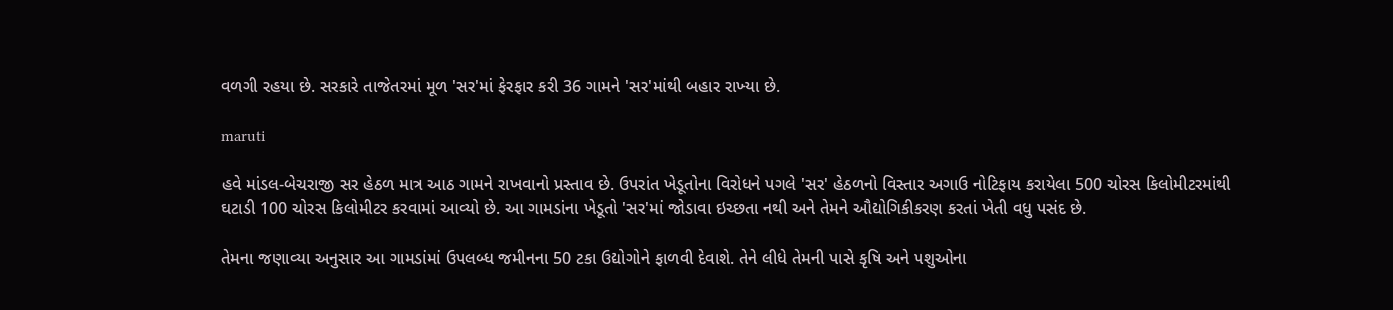વળગી રહયા છે. સરકારે તાજેતરમાં મૂળ 'સર'માં ફેરફાર કરી 36 ગામને 'સર'માંથી બહાર રાખ્‍યા છે.

maruti

હવે માંડલ-બેચરાજી સર હેઠળ માત્ર આઠ ગામને રાખવાનો પ્રસ્‍તાવ છે. ઉપરાંત ખેડૂતોના વિરોધને પગલે 'સર' હેઠળનો વિસ્‍તાર અગાઉ નોટિફાય કરાયેલા 500 ચોરસ કિલોમીટરમાંથી ઘટાડી 100 ચોરસ કિલોમીટર કરવામાં આવ્‍યો છે. આ ગામડાંના ખેડૂતો 'સર'માં જોડાવા ઇચ્‍છતા નથી અને તેમને ઔદ્યોગિકીકરણ કરતાં ખેતી વધુ પસંદ છે.

તેમના જણાવ્‍યા અનુસાર આ ગામડાંમાં ઉપલબ્‍ધ જમીનના 50 ટકા ઉદ્યોગોને ફાળવી દેવાશે. તેને લીધે તેમની પાસે કૃષિ અને પશુઓના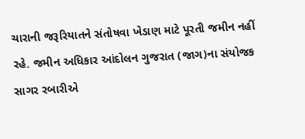ચારાની જરૂરિયાતને સંતોષવા ખેડાણ માટે પૂરતી જમીન નહીં રહે. જમીન અધિકાર આંદોલન ગુજરાત (જાગ)ના સંયોજક સાગર રબારીએ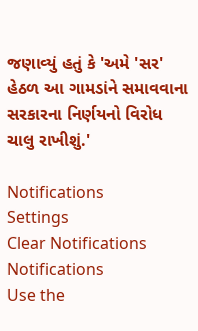જણાવ્‍યું હતું કે 'અમે 'સર' હેઠળ આ ગામડાંને સમાવવાના સરકારના નિર્ણયનો વિરોધ ચાલુ રાખીશું.'

Notifications
Settings
Clear Notifications
Notifications
Use the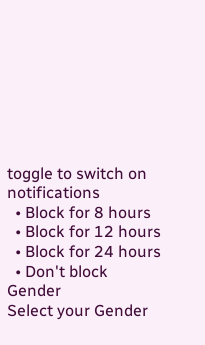toggle to switch on notifications
  • Block for 8 hours
  • Block for 12 hours
  • Block for 24 hours
  • Don't block
Gender
Select your Gender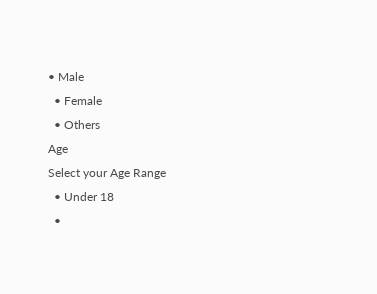• Male
  • Female
  • Others
Age
Select your Age Range
  • Under 18
  •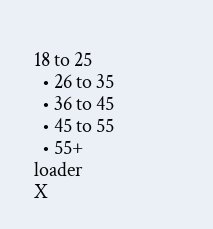18 to 25
  • 26 to 35
  • 36 to 45
  • 45 to 55
  • 55+
loader
X